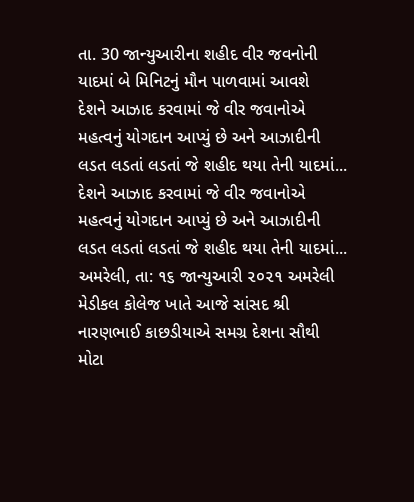તા. 30 જાન્યુઆરીના શહીદ વીર જવનોની યાદમાં બે મિનિટનું મૌન પાળવામાં આવશે
દેશને આઝાદ કરવામાં જે વીર જવાનોએ મહત્વનું યોગદાન આપ્યું છે અને આઝાદીની લડત લડતાં લડતાં જે શહીદ થયા તેની યાદમાં...
દેશને આઝાદ કરવામાં જે વીર જવાનોએ મહત્વનું યોગદાન આપ્યું છે અને આઝાદીની લડત લડતાં લડતાં જે શહીદ થયા તેની યાદમાં...
અમરેલી, તા: ૧૬ જાન્યુઆરી ૨૦૨૧ અમરેલી મેડીકલ કોલેજ ખાતે આજે સાંસદ શ્રી નારણભાઈ કાછડીયાએ સમગ્ર દેશના સૌથી મોટા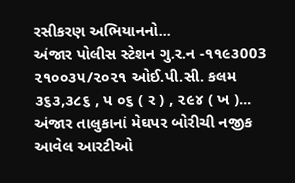રસીકરણ અભિયાનનો...
અંજાર પોલીસ સ્ટેશન ગુ.ર.ન -૧૧૯૩003 ૨૧૦૦૩૫/૨૦૨૧ ઓઈ.પી.સી. કલમ ૩૬૩,૩૮૬ , પ ૦૬ ( ર ) , ૨૯૪ ( ખ )...
અંજાર તાલુકાનાં મેઘપર બોરીચી નજીક આવેલ આરટીઓ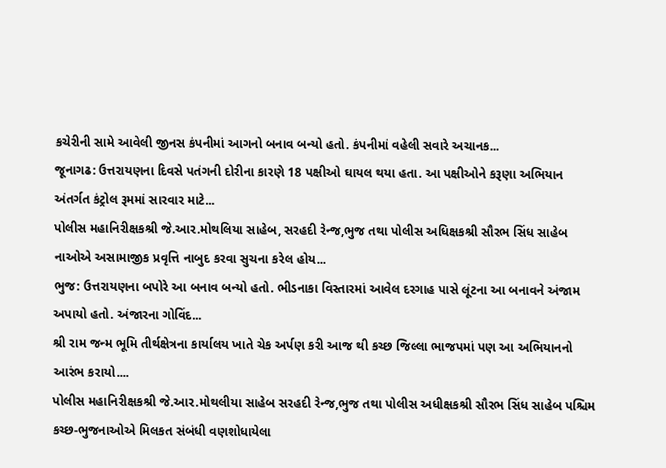કચેરીની સામે આવેલી જીનસ કંપનીમાં આગનો બનાવ બન્યો હતો. કંપનીમાં વહેલી સવારે અચાનક...
જૂનાગઢ: ઉત્તરાયણના દિવસે પતંગની દોરીના કારણે 18 પક્ષીઓ ઘાયલ થયા હતા. આ પક્ષીઓને કરૂણા અભિયાન અંતર્ગત કંટ્રોલ રૂમમાં સારવાર માટે...
પોલીસ મહાનિરીક્ષકશ્રી જે.આર.મોથલિયા સાહેબ, સરહદી રેન્જ,ભુજ તથા પોલીસ અધિક્ષકશ્રી સૌરભ સિંધ સાહેબ નાઓએ અસામાજીક પ્રવૃત્તિ નાબુદ કરવા સુચના કરેલ હોય...
ભુજ: ઉત્તરાયણના બપોરે આ બનાવ બન્યો હતો. ભીડનાકા વિસ્તારમાં આવેલ દરગાહ પાસે લૂંટના આ બનાવને અંજામ અપાયો હતો. અંજારના ગોવિંદ...
શ્રી રામ જન્મ ભૂમિ તીર્થક્ષેત્રના કાર્યાલય ખાતે ચેક અર્પણ કરી આજ થી કચ્છ જિલ્લા ભાજપમાં પણ આ અભિયાનનો આરંભ કરાયો....
પોલીસ મહાનિરીક્ષકશ્રી જે.આર.મોથલીયા સાહેબ સરહદી રેન્જ,ભુજ તથા પોલીસ અધીક્ષકશ્રી સૌરભ સિંધ સાહેબ પશ્ચિમ કચ્છ-ભુજનાઓએ મિલકત સંબંધી વણશોધાયેલા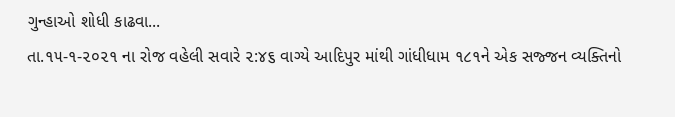ગુન્હાઓ શોધી કાઢવા...
તા.૧૫-૧-૨૦૨૧ ના રોજ વહેલી સવારે ૨:૪૬ વાગ્યે આદિપુર માંથી ગાંધીધામ ૧૮૧ને એક સજ્જન વ્યક્તિનો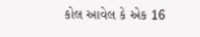કોલ આવેલ કે એક 16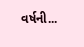વર્ષની...